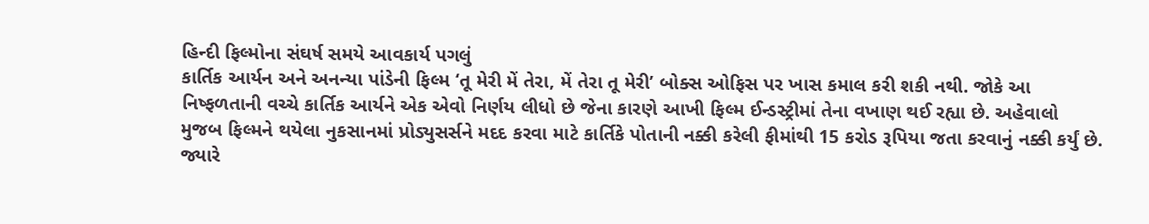હિન્દી ફિલ્મોના સંઘર્ષ સમયે આવકાર્ય પગલું
કાર્તિક આર્યન અને અનન્યા પાંડેની ફિલ્મ ‘તૂ મેરી મેં તેરા, મેં તેરા તૂ મેરી’ બોક્સ ઓફિસ પર ખાસ કમાલ કરી શકી નથી. જોકે આ નિષ્ફળતાની વચ્ચે કાર્તિક આર્યને એક એવો નિર્ણય લીધો છે જેના કારણે આખી ફિલ્મ ઈન્ડસ્ટ્રીમાં તેના વખાણ થઈ રહ્યા છે. અહેવાલો મુજબ ફિલ્મને થયેલા નુકસાનમાં પ્રોડ્યુસર્સને મદદ કરવા માટે કાર્તિકે પોતાની નક્કી કરેલી ફીમાંથી 15 કરોડ રૂપિયા જતા કરવાનું નક્કી કર્યું છે. જ્યારે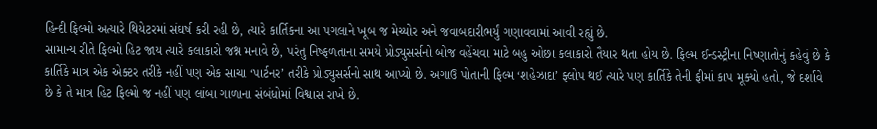હિન્દી ફિલ્મો અત્યારે થિયેટરમાં સંઘર્ષ કરી રહી છે, ત્યારે કાર્તિકના આ પગલાને ખૂબ જ મેચ્યોર અને જવાબદારીભર્યું ગણાવવામાં આવી રહ્યું છે.
સામાન્ય રીતે ફિલ્મો હિટ જાય ત્યારે કલાકારો જશ્ન મનાવે છે, પરંતુ નિષ્ફળતાના સમયે પ્રોડ્યુસર્સનો બોજ વહેંચવા માટે બહુ ઓછા કલાકારો તૈયાર થતા હોય છે. ફિલ્મ ઈન્ડસ્ટ્રીના નિષ્ણાતોનું કહેવું છે કે કાર્તિકે માત્ર એક એક્ટર તરીકે નહીં પણ એક સાચા ‘પાર્ટનર’ તરીકે પ્રોડ્યુસર્સનો સાથ આપ્યો છે. અગાઉ પોતાની ફિલ્મ ‘શહેઝાદા’ ફ્લોપ થઈ ત્યારે પણ કાર્તિકે તેની ફીમાં કાપ મૂક્યો હતો, જે દર્શાવે છે કે તે માત્ર હિટ ફિલ્મો જ નહીં પણ લાંબા ગાળાના સંબંધોમાં વિશ્વાસ રાખે છે.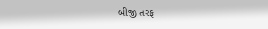બીજી તરફ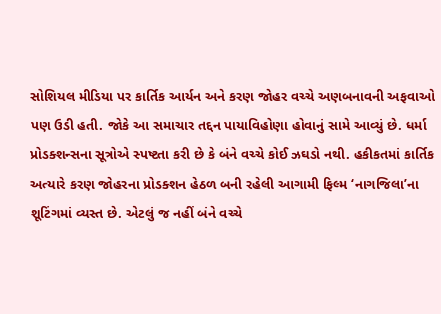સોશિયલ મીડિયા પર કાર્તિક આર્યન અને કરણ જોહર વચ્ચે અણબનાવની અફવાઓ પણ ઉડી હતી. જોકે આ સમાચાર તદ્દન પાયાવિહોણા હોવાનું સામે આવ્યું છે. ધર્મા પ્રોડક્શન્સના સૂત્રોએ સ્પષ્ટતા કરી છે કે બંને વચ્ચે કોઈ ઝઘડો નથી. હકીકતમાં કાર્તિક અત્યારે કરણ જોહરના પ્રોડક્શન હેઠળ બની રહેલી આગામી ફિલ્મ ‘નાગજિલા’ના શૂટિંગમાં વ્યસ્ત છે. એટલું જ નહીં બંને વચ્ચે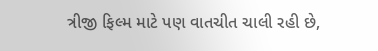ત્રીજી ફિલ્મ માટે પણ વાતચીત ચાલી રહી છે,